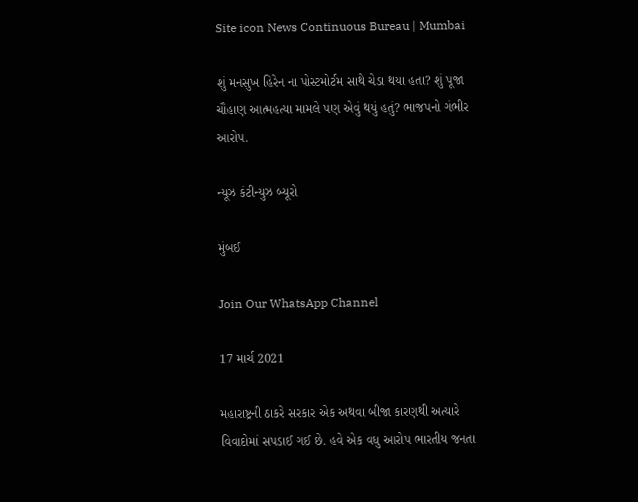Site icon News Continuous Bureau | Mumbai

શું મનસુખ હિરેન ના પોસ્ટમોર્ટમ સાથે ચેડા થયા હતા? શું પૂજા ચૌહાણ આત્મહત્યા મામલે પણ એવું થયું હતું? ભાજપનો ગંભીર આરોપ.

ન્યૂઝ કંટીન્યુઝ બ્યૂરો

મુંબઈ

Join Our WhatsApp Channel

17 માર્ચ 2021

મહારાષ્ટ્રની ઠાકરે સરકાર એક અથવા બીજા કારણથી અત્યારે વિવાદોમાં સપડાઈ ગઈ છે. હવે એક વધુ આરોપ ભારતીય જનતા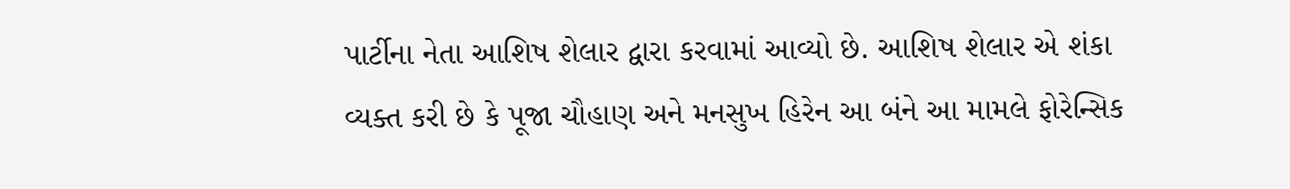પાર્ટીના નેતા આશિષ શેલાર દ્વારા કરવામાં આવ્યો છે. આશિષ શેલાર એ શંકા વ્યક્ત કરી છે કે પૂજા ચૌહાણ અને મનસુખ હિરેન આ બંને આ મામલે ફોરેન્સિક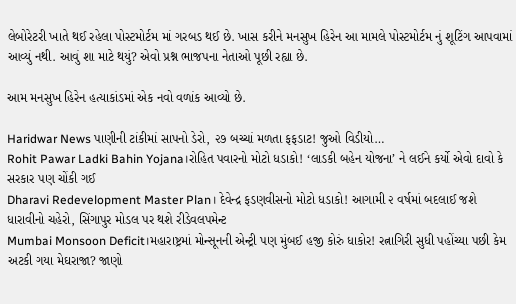લેબોરેટરી ખાતે થઈ રહેલા પોસ્ટમોર્ટમ માં ગરબડ થઈ છે. ખાસ કરીને મનસુખ હિરેન આ મામલે પોસ્ટમોર્ટમ નું શૂટિંગ આપવામાં આવ્યું નથી. આવું શા માટે થયું? એવો પ્રશ્ન ભાજપના નેતાઓ પૂછી રહ્યા છે.

આમ મનસુખ હિરેન હત્યાકાંડમાં એક નવો વળાંક આવ્યો છે.

Haridwar News પાણીની ટાંકીમાં સાપનો ડેરો, ૨૭ બચ્ચાં મળતા ફફડાટ! જુઓ વિડીયો…
Rohit Pawar Ladki Bahin Yojana।રોહિત પવારનો મોટો ધડાકો! ‘લાડકી બહેન યોજના’ ને લઈને કર્યો એવો દાવો કે સરકાર પણ ચોંકી ગઈ
Dharavi Redevelopment Master Plan। દેવેન્દ્ર ફડણવીસનો મોટો ધડાકો! આગામી ૨ વર્ષમાં બદલાઈ જશે ધારાવીનો ચહેરો, સિંગાપુર મોડલ પર થશે રીડેવલપમેન્ટ
Mumbai Monsoon Deficit।મહારાષ્ટ્રમાં મોન્સૂનની એન્ટ્રી પણ મુંબઈ હજી કોરું ધાકોર! રત્નાગિરી સુધી પહોંચ્યા પછી કેમ અટકી ગયા મેઘરાજા? જાણો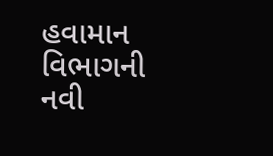હવામાન વિભાગની નવી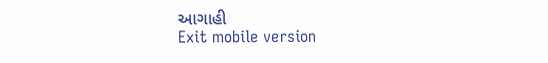આગાહી
Exit mobile version